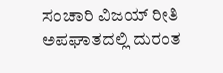ಸಂಚಾರಿ ವಿಜಯ್ ರೀತಿ ಅಪಘಾತದಲ್ಲಿ ದುರಂತ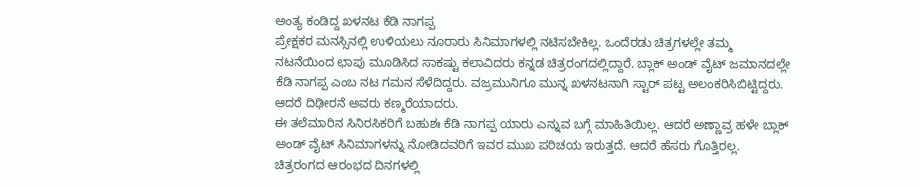ಅಂತ್ಯ ಕಂಡಿದ್ದ ಖಳನಟ ಕೆಡಿ ನಾಗಪ್ಪ
ಪ್ರೇಕ್ಷಕರ ಮನಸ್ಸಿನಲ್ಲಿ ಉಳಿಯಲು ನೂರಾರು ಸಿನಿಮಾಗಳಲ್ಲಿ ನಟಿಸಬೇಕಿಲ್ಲ. ಒಂದೆರಡು ಚಿತ್ರಗಳಲ್ಲೇ ತಮ್ಮ ನಟನೆಯಿಂದ ಛಾಪು ಮೂಡಿಸಿದ ಸಾಕಷ್ಟು ಕಲಾವಿದರು ಕನ್ನಡ ಚಿತ್ರರಂಗದಲ್ಲಿದ್ದಾರೆ. ಬ್ಲಾಕ್ ಅಂಡ್ ವೈಟ್ ಜಮಾನದಲ್ಲೇ ಕೆಡಿ ನಾಗಪ್ಪ ಎಂಬ ನಟ ಗಮನ ಸೆಳೆದಿದ್ದರು. ವಜ್ರಮುನಿಗೂ ಮುನ್ನ ಖಳನಟನಾಗಿ ಸ್ಟಾರ್ ಪಟ್ಟ ಅಲಂಕರಿಸಿಬಿಟ್ಟಿದ್ದರು. ಆದರೆ ದಿಢೀರನೆ ಅವರು ಕಣ್ಮರೆಯಾದರು.
ಈ ತಲೆಮಾರಿನ ಸಿನಿರಸಿಕರಿಗೆ ಬಹುಶಃ ಕೆಡಿ ನಾಗಪ್ಪ ಯಾರು ಎನ್ನುವ ಬಗ್ಗೆ ಮಾಹಿತಿಯಿಲ್ಲ. ಆದರೆ ಅಣ್ಣಾವ್ರ ಹಳೇ ಬ್ಲಾಕ್ ಅಂಡ್ ವೈಟ್ ಸಿನಿಮಾಗಳನ್ನು ನೋಡಿದವರಿಗೆ ಇವರ ಮುಖ ಪರಿಚಯ ಇರುತ್ತದೆ. ಆದರೆ ಹೆಸರು ಗೊತ್ತಿರಲ್ಲ. ಚಿತ್ರರಂಗದ ಆರಂಭದ ದಿನಗಳಲ್ಲಿ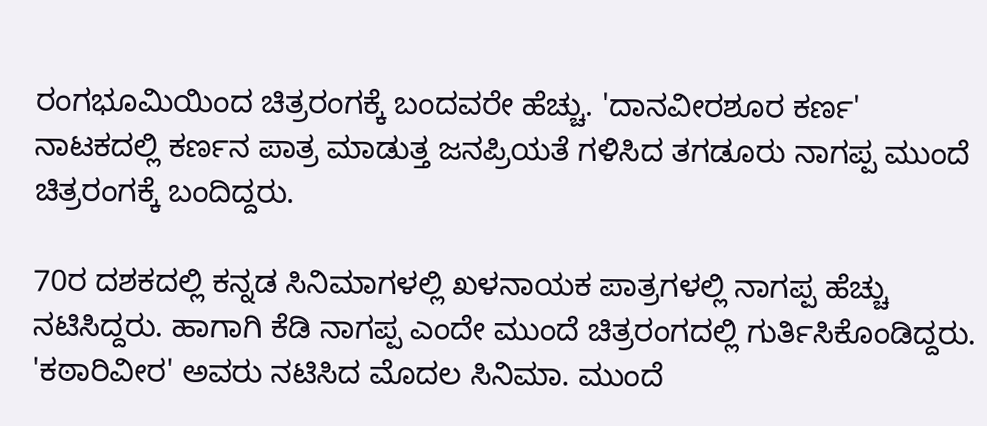ರಂಗಭೂಮಿಯಿಂದ ಚಿತ್ರರಂಗಕ್ಕೆ ಬಂದವರೇ ಹೆಚ್ಚು. 'ದಾನವೀರಶೂರ ಕರ್ಣ' ನಾಟಕದಲ್ಲಿ ಕರ್ಣನ ಪಾತ್ರ ಮಾಡುತ್ತ ಜನಪ್ರಿಯತೆ ಗಳಿಸಿದ ತಗಡೂರು ನಾಗಪ್ಪ ಮುಂದೆ ಚಿತ್ರರಂಗಕ್ಕೆ ಬಂದಿದ್ದರು.

70ರ ದಶಕದಲ್ಲಿ ಕನ್ನಡ ಸಿನಿಮಾಗಳಲ್ಲಿ ಖಳನಾಯಕ ಪಾತ್ರಗಳಲ್ಲಿ ನಾಗಪ್ಪ ಹೆಚ್ಚು ನಟಿಸಿದ್ದರು. ಹಾಗಾಗಿ ಕೆಡಿ ನಾಗಪ್ಪ ಎಂದೇ ಮುಂದೆ ಚಿತ್ರರಂಗದಲ್ಲಿ ಗುರ್ತಿಸಿಕೊಂಡಿದ್ದರು. 'ಕಠಾರಿವೀರ' ಅವರು ನಟಿಸಿದ ಮೊದಲ ಸಿನಿಮಾ. ಮುಂದೆ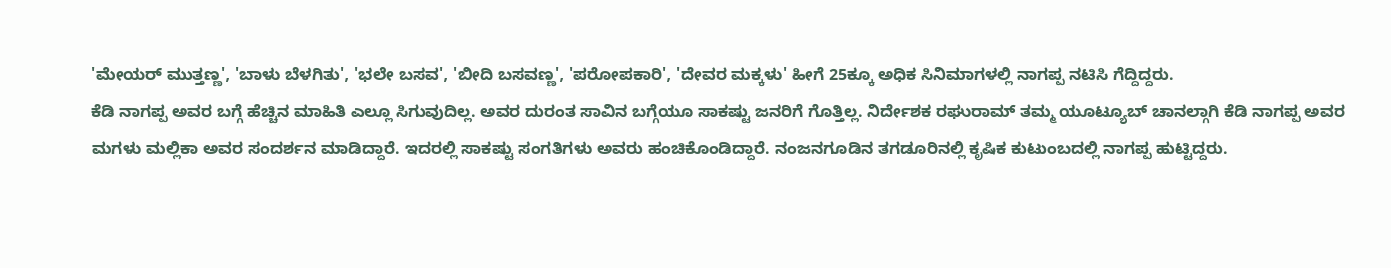'ಮೇಯರ್ ಮುತ್ತಣ್ಣ', 'ಬಾಳು ಬೆಳಗಿತು', 'ಭಲೇ ಬಸವ', 'ಬೀದಿ ಬಸವಣ್ಣ', 'ಪರೋಪಕಾರಿ', 'ದೇವರ ಮಕ್ಕಳು' ಹೀಗೆ 25ಕ್ಕೂ ಅಧಿಕ ಸಿನಿಮಾಗಳಲ್ಲಿ ನಾಗಪ್ಪ ನಟಿಸಿ ಗೆದ್ದಿದ್ದರು.
ಕೆಡಿ ನಾಗಪ್ಪ ಅವರ ಬಗ್ಗೆ ಹೆಚ್ಚಿನ ಮಾಹಿತಿ ಎಲ್ಲೂ ಸಿಗುವುದಿಲ್ಲ. ಅವರ ದುರಂತ ಸಾವಿನ ಬಗ್ಗೆಯೂ ಸಾಕಷ್ಟು ಜನರಿಗೆ ಗೊತ್ತಿಲ್ಲ. ನಿರ್ದೇಶಕ ರಘುರಾಮ್ ತಮ್ಮ ಯೂಟ್ಯೂಬ್ ಚಾನಲ್ಗಾಗಿ ಕೆಡಿ ನಾಗಪ್ಪ ಅವರ ಮಗಳು ಮಲ್ಲಿಕಾ ಅವರ ಸಂದರ್ಶನ ಮಾಡಿದ್ದಾರೆ. ಇದರಲ್ಲಿ ಸಾಕಷ್ಟು ಸಂಗತಿಗಳು ಅವರು ಹಂಚಿಕೊಂಡಿದ್ದಾರೆ. ನಂಜನಗೂಡಿನ ತಗಡೂರಿನಲ್ಲಿ ಕೃಷಿಕ ಕುಟುಂಬದಲ್ಲಿ ನಾಗಪ್ಪ ಹುಟ್ಟಿದ್ದರು.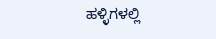ಹಳ್ಳಿಗಳಲ್ಲಿ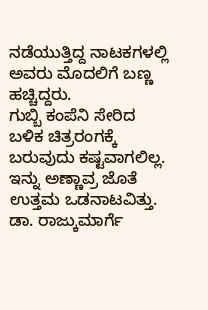ನಡೆಯುತ್ತಿದ್ದ ನಾಟಕಗಳಲ್ಲಿ ಅವರು ಮೊದಲಿಗೆ ಬಣ್ಣ ಹಚ್ಚಿದ್ದರು.
ಗುಬ್ಬಿ ಕಂಪೆನಿ ಸೇರಿದ ಬಳಿಕ ಚಿತ್ರರಂಗಕ್ಕೆ ಬರುವುದು ಕಷ್ಟವಾಗಲಿಲ್ಲ. ಇನ್ನು ಅಣ್ಣಾವ್ರ ಜೊತೆ ಉತ್ತಮ ಒಡನಾಟವಿತ್ತು. ಡಾ. ರಾಜ್ಕುಮಾರ್ಗೆ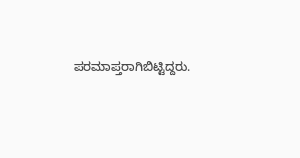ಪರಮಾಪ್ತರಾಗಿಬಿಟ್ಟಿದ್ದರು.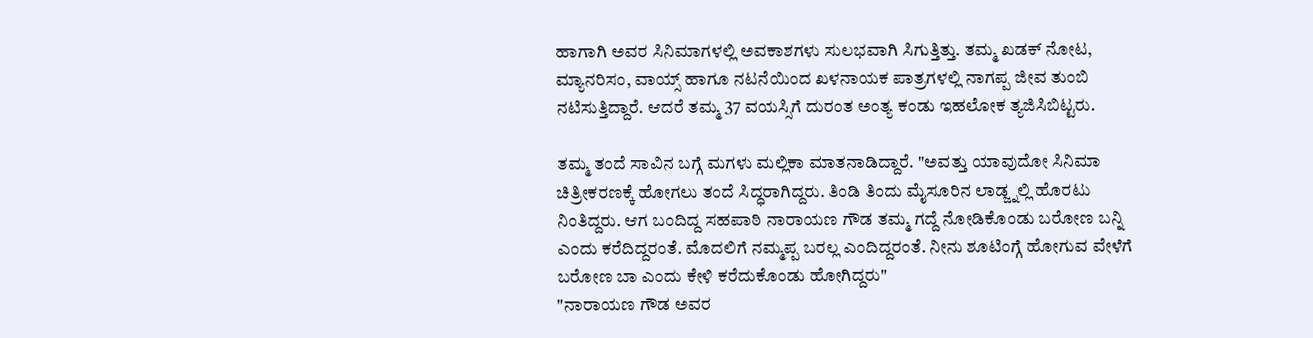ಹಾಗಾಗಿ ಅವರ ಸಿನಿಮಾಗಳಲ್ಲಿ ಅವಕಾಶಗಳು ಸುಲಭವಾಗಿ ಸಿಗುತ್ತಿತ್ತು. ತಮ್ಮ ಖಡಕ್ ನೋಟ, ಮ್ಯಾನರಿಸಂ, ವಾಯ್ಸ್ ಹಾಗೂ ನಟನೆಯಿಂದ ಖಳನಾಯಕ ಪಾತ್ರಗಳಲ್ಲಿ ನಾಗಪ್ಪ ಜೀವ ತುಂಬಿ ನಟಿಸುತ್ತಿದ್ದಾರೆ. ಆದರೆ ತಮ್ಮ 37 ವಯಸ್ಸಿಗೆ ದುರಂತ ಅಂತ್ಯ ಕಂಡು ಇಹಲೋಕ ತ್ಯಜಿಸಿಬಿಟ್ಟರು.

ತಮ್ಮ ತಂದೆ ಸಾವಿನ ಬಗ್ಗೆ ಮಗಳು ಮಲ್ಲಿಕಾ ಮಾತನಾಡಿದ್ದಾರೆ. "ಅವತ್ತು ಯಾವುದೋ ಸಿನಿಮಾ ಚಿತ್ರೀಕರಣಕ್ಕೆ ಹೋಗಲು ತಂದೆ ಸಿದ್ಧರಾಗಿದ್ದರು. ತಿಂಡಿ ತಿಂದು ಮೈಸೂರಿನ ಲಾಡ್ಜ್ನಲ್ಲಿ ಹೊರಟು ನಿಂತಿದ್ದರು. ಆಗ ಬಂದಿದ್ದ ಸಹಪಾಠಿ ನಾರಾಯಣ ಗೌಡ ತಮ್ಮ ಗದ್ದೆ ನೋಡಿಕೊಂಡು ಬರೋಣ ಬನ್ನಿ ಎಂದು ಕರೆದಿದ್ದರಂತೆ. ಮೊದಲಿಗೆ ನಮ್ಮಪ್ಪ ಬರಲ್ಲ ಎಂದಿದ್ದರಂತೆ. ನೀನು ಶೂಟಿಂಗ್ಗೆ ಹೋಗುವ ವೇಳೆಗೆ ಬರೋಣ ಬಾ ಎಂದು ಕೇಳಿ ಕರೆದುಕೊಂಡು ಹೋಗಿದ್ದರು"
"ನಾರಾಯಣ ಗೌಡ ಅವರ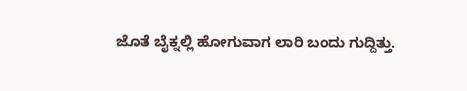ಜೊತೆ ಬೈಕ್ನಲ್ಲಿ ಹೋಗುವಾಗ ಲಾರಿ ಬಂದು ಗುದ್ದಿತ್ತು.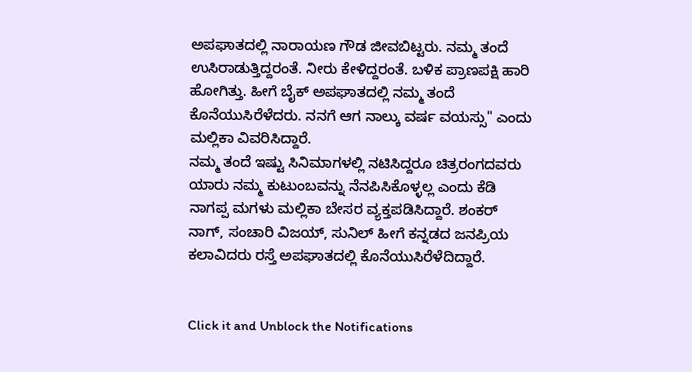ಅಪಘಾತದಲ್ಲಿ ನಾರಾಯಣ ಗೌಡ ಜೀವಬಿಟ್ಟರು. ನಮ್ಮ ತಂದೆ ಉಸಿರಾಡುತ್ತಿದ್ದರಂತೆ. ನೀರು ಕೇಳಿದ್ದರಂತೆ. ಬಳಿಕ ಪ್ರಾಣಪಕ್ಷಿ ಹಾರಿ ಹೋಗಿತ್ತು. ಹೀಗೆ ಬೈಕ್ ಅಪಘಾತದಲ್ಲಿ ನಮ್ಮ ತಂದೆ ಕೊನೆಯುಸಿರೆಳೆದರು. ನನಗೆ ಆಗ ನಾಲ್ಕು ವರ್ಷ ವಯಸ್ಸು" ಎಂದು ಮಲ್ಲಿಕಾ ವಿವರಿಸಿದ್ದಾರೆ.
ನಮ್ಮ ತಂದೆ ಇಷ್ಟು ಸಿನಿಮಾಗಳಲ್ಲಿ ನಟಿಸಿದ್ದರೂ ಚಿತ್ರರಂಗದವರು ಯಾರು ನಮ್ಮ ಕುಟುಂಬವನ್ನು ನೆನಪಿಸಿಕೊಳ್ಳಲ್ಲ ಎಂದು ಕೆಡಿ ನಾಗಪ್ಪ ಮಗಳು ಮಲ್ಲಿಕಾ ಬೇಸರ ವ್ಯಕ್ತಪಡಿಸಿದ್ದಾರೆ. ಶಂಕರ್ ನಾಗ್, ಸಂಚಾರಿ ವಿಜಯ್, ಸುನಿಲ್ ಹೀಗೆ ಕನ್ನಡದ ಜನಪ್ರಿಯ ಕಲಾವಿದರು ರಸ್ತೆ ಅಪಘಾತದಲ್ಲಿ ಕೊನೆಯುಸಿರೆಳೆದಿದ್ದಾರೆ.


Click it and Unblock the Notifications